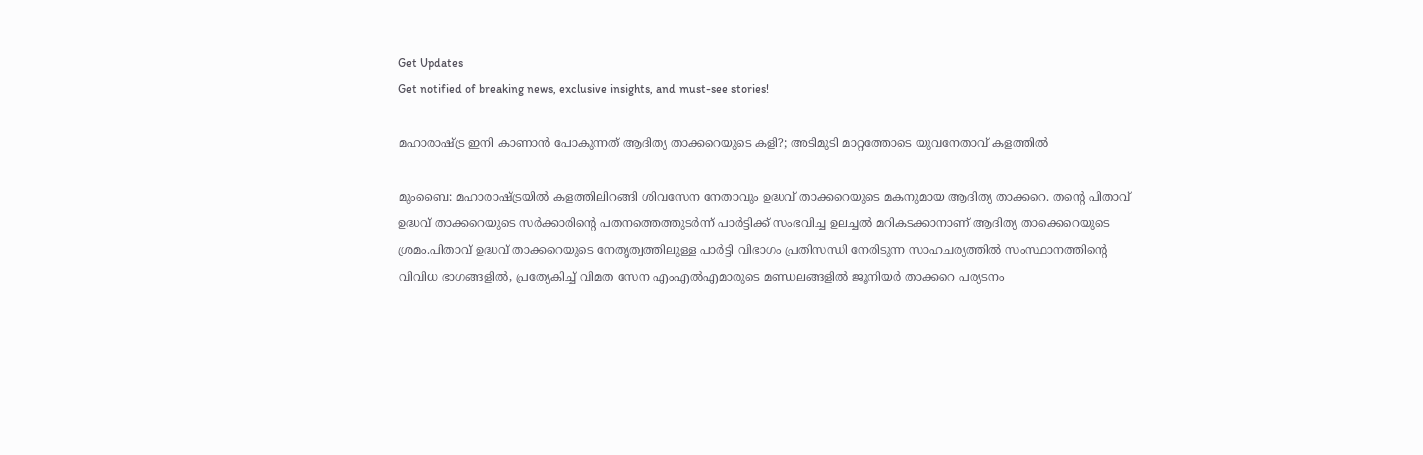Get Updates
Get notified of breaking news, exclusive insights, and must-see stories!

മഹാരാഷ്ട്ര ഇനി കാണാന്‍ പോകുന്നത് ആദിത്യ താക്കറെയുടെ കളി?; അടിമുടി മാറ്റത്തോടെ യുവനേതാവ് കളത്തില്‍

മുംബൈ: മഹാരാഷ്ട്രയില്‍ കളത്തിലിറങ്ങി ശിവസേന നേതാവും ഉദ്ധവ് താക്കറെയുടെ മകനുമായ ആദിത്യ താക്കറെ. തന്റെ പിതാവ് ഉദ്ധവ് താക്കറെയുടെ സര്‍ക്കാരിന്റെ പതനത്തെത്തുടര്‍ന്ന് പാര്‍ട്ടിക്ക് സംഭവിച്ച ഉലച്ചല്‍ മറികടക്കാനാണ് ആദിത്യ താക്കെറെയുടെ ശ്രമം.പിതാവ് ഉദ്ധവ് താക്കറെയുടെ നേതൃത്വത്തിലുള്ള പാര്‍ട്ടി വിഭാഗം പ്രതിസന്ധി നേരിടുന്ന സാഹചര്യത്തില്‍ സംസ്ഥാനത്തിന്റെ വിവിധ ഭാഗങ്ങളില്‍, പ്രത്യേകിച്ച് വിമത സേന എംഎല്‍എമാരുടെ മണ്ഡലങ്ങളില്‍ ജൂനിയര്‍ താക്കറെ പര്യടനം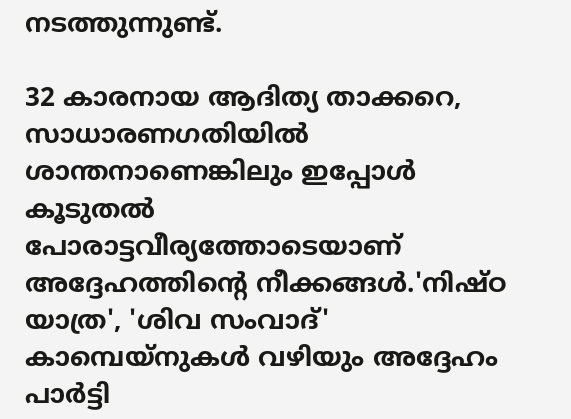നടത്തുന്നുണ്ട്.

32 കാരനായ ആദിത്യ താക്കറെ, സാധാരണഗതിയില്‍ ശാന്തനാണെങ്കിലും ഇപ്പോള്‍ കൂടുതല്‍ പോരാട്ടവീര്യത്തോടെയാണ് അദ്ദേഹത്തിന്റെ നീക്കങ്ങള്‍.'നിഷ്ഠ യാത്ര', 'ശിവ സംവാദ്' കാമ്പെയ്നുകള്‍ വഴിയും അദ്ദേഹം പാര്‍ട്ടി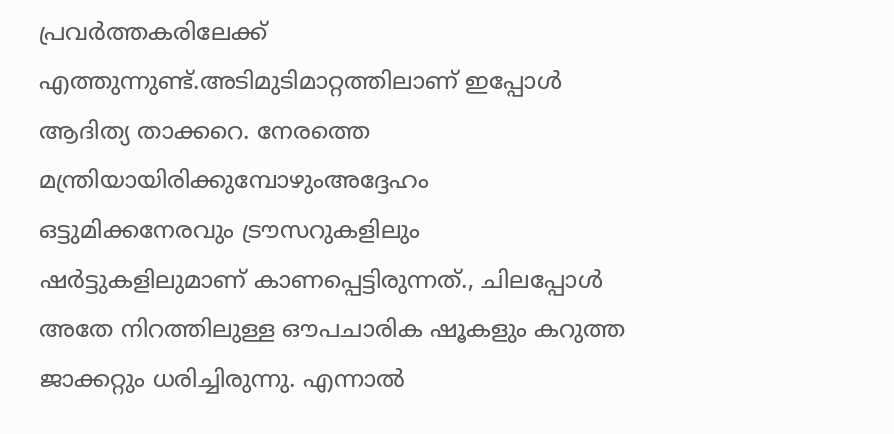പ്രവര്‍ത്തകരിലേക്ക് എത്തുന്നുണ്ട്.അടിമുടിമാറ്റത്തിലാണ് ഇപ്പോള്‍ ആദിത്യ താക്കറെ. നേരത്തെ മന്ത്രിയായിരിക്കുമ്പോഴുംഅദ്ദേഹം ഒട്ടുമിക്കനേരവും ട്രൗസറുകളിലും ഷര്‍ട്ടുകളിലുമാണ് കാണപ്പെട്ടിരുന്നത്., ചിലപ്പോള്‍ അതേ നിറത്തിലുള്ള ഔപചാരിക ഷൂകളും കറുത്ത ജാക്കറ്റും ധരിച്ചിരുന്നു. എന്നാല്‍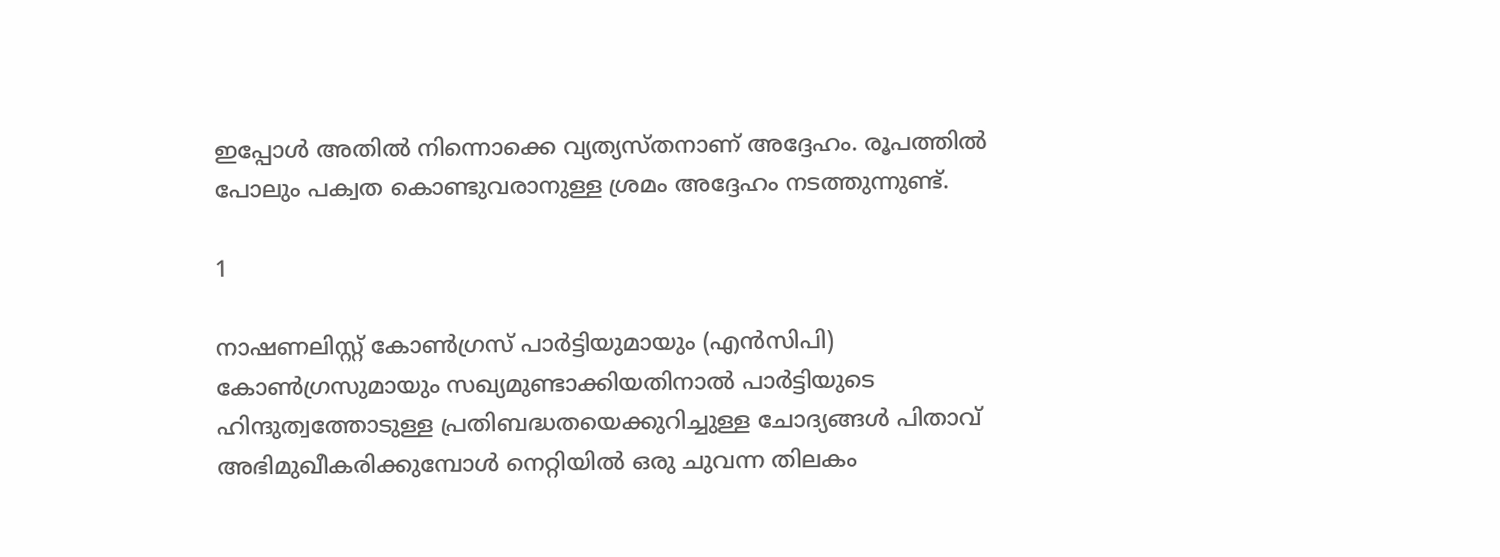ഇപ്പോള്‍ അതില്‍ നിന്നൊക്കെ വ്യത്യസ്തനാണ് അദ്ദേഹം. രൂപത്തില്‍ പോലും പക്വത കൊണ്ടുവരാനുള്ള ശ്രമം അദ്ദേഹം നടത്തുന്നുണ്ട്.

1

നാഷണലിസ്റ്റ് കോണ്‍ഗ്രസ് പാര്‍ട്ടിയുമായും (എന്‍സിപി) കോണ്‍ഗ്രസുമായും സഖ്യമുണ്ടാക്കിയതിനാല്‍ പാര്‍ട്ടിയുടെ ഹിന്ദുത്വത്തോടുള്ള പ്രതിബദ്ധതയെക്കുറിച്ചുള്ള ചോദ്യങ്ങള്‍ പിതാവ് അഭിമുഖീകരിക്കുമ്പോള്‍ നെറ്റിയില്‍ ഒരു ചുവന്ന തിലകം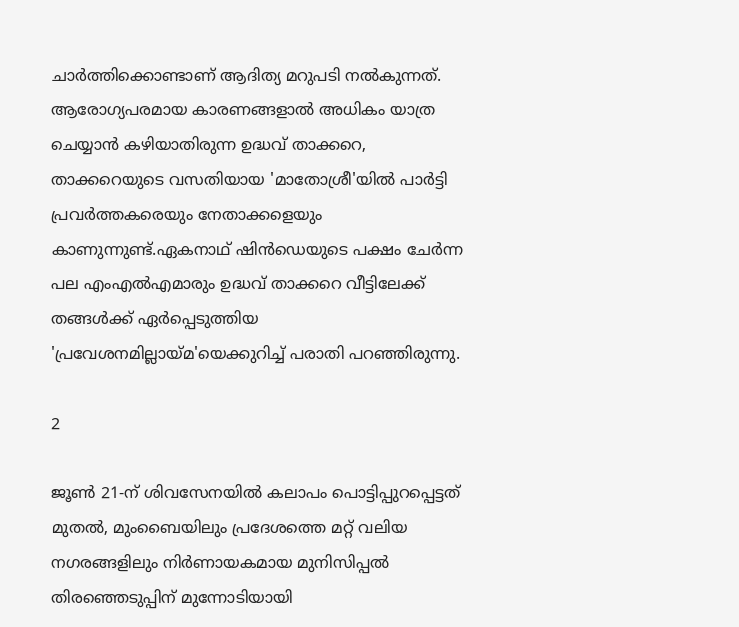ചാര്‍ത്തിക്കൊണ്ടാണ് ആദിത്യ മറുപടി നല്‍കുന്നത്. ആരോഗ്യപരമായ കാരണങ്ങളാല്‍ അധികം യാത്ര ചെയ്യാന്‍ കഴിയാതിരുന്ന ഉദ്ധവ് താക്കറെ, താക്കറെയുടെ വസതിയായ 'മാതോശ്രീ'യില്‍ പാര്‍ട്ടി പ്രവര്‍ത്തകരെയും നേതാക്കളെയും കാണുന്നുണ്ട്.ഏകനാഥ് ഷിന്‍ഡെയുടെ പക്ഷം ചേര്‍ന്ന പല എംഎല്‍എമാരും ഉദ്ധവ് താക്കറെ വീട്ടിലേക്ക് തങ്ങള്‍ക്ക് ഏര്‍പ്പെടുത്തിയ 'പ്രവേശനമില്ലായ്മ'യെക്കുറിച്ച് പരാതി പറഞ്ഞിരുന്നു.

2

ജൂണ്‍ 21-ന് ശിവസേനയില്‍ കലാപം പൊട്ടിപ്പുറപ്പെട്ടത് മുതല്‍, മുംബൈയിലും പ്രദേശത്തെ മറ്റ് വലിയ നഗരങ്ങളിലും നിര്‍ണായകമായ മുനിസിപ്പല്‍ തിരഞ്ഞെടുപ്പിന് മുന്നോടിയായി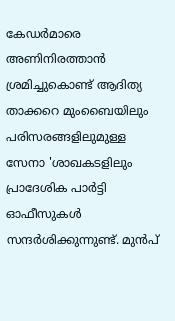കേഡര്‍മാരെ അണിനിരത്താന്‍ ശ്രമിച്ചുകൊണ്ട് ആദിത്യ താക്കറെ മുംബൈയിലും പരിസരങ്ങളിലുമുള്ള സേനാ 'ശാഖകടളിലും പ്രാദേശിക പാര്‍ട്ടി ഓഫീസുകള്‍ സന്ദര്‍ശിക്കുന്നുണ്ട്. മുന്‍പ്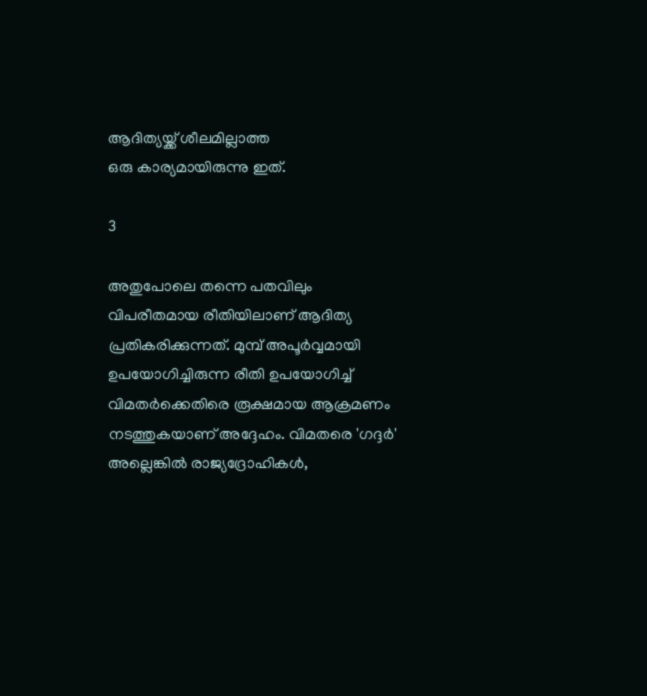ആദിത്യയ്ക്ക് ശീലമില്ലാത്ത
ഒരു കാര്യമായിരുന്നു ഇത്.

3

അതുപോലെ തന്നെ പതവിലും വിപരീതമായ രീതിയിലാണ് ആദിത്യ പ്രതികരിക്കുന്നത്. മുമ്പ് അപൂര്‍വ്വമായി ഉപയോഗിച്ചിരുന്ന രീതി ഉപയോഗിച്ച് വിമതര്‍ക്കെതിരെ രൂക്ഷമായ ആക്രമണം നടത്തുകയാണ് അദ്ദേഹം. വിമതരെ 'ഗദ്ദര്‍' അല്ലെങ്കില്‍ രാജ്യദ്രോഹികള്‍,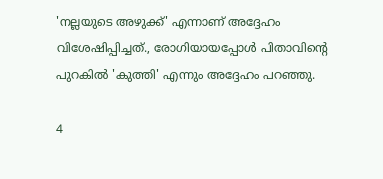'നല്ലയുടെ അഴുക്ക്' എന്നാണ് അദ്ദേഹം വിശേഷിപ്പിച്ചത്., രോഗിയായപ്പോള്‍ പിതാവിന്റെ പുറകില്‍ 'കുത്തി' എന്നും അദ്ദേഹം പറഞ്ഞു.

4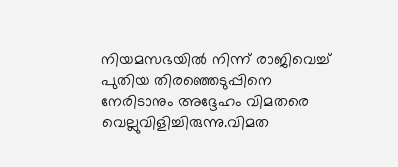നിയമസഭയില്‍ നിന്ന് രാജിവെച്ച് പുതിയ തിരഞ്ഞെടുപ്പിനെ നേരിടാനും അദ്ദേഹം വിമതരെ വെല്ലുവിളിച്ചിരുന്നു.വിമത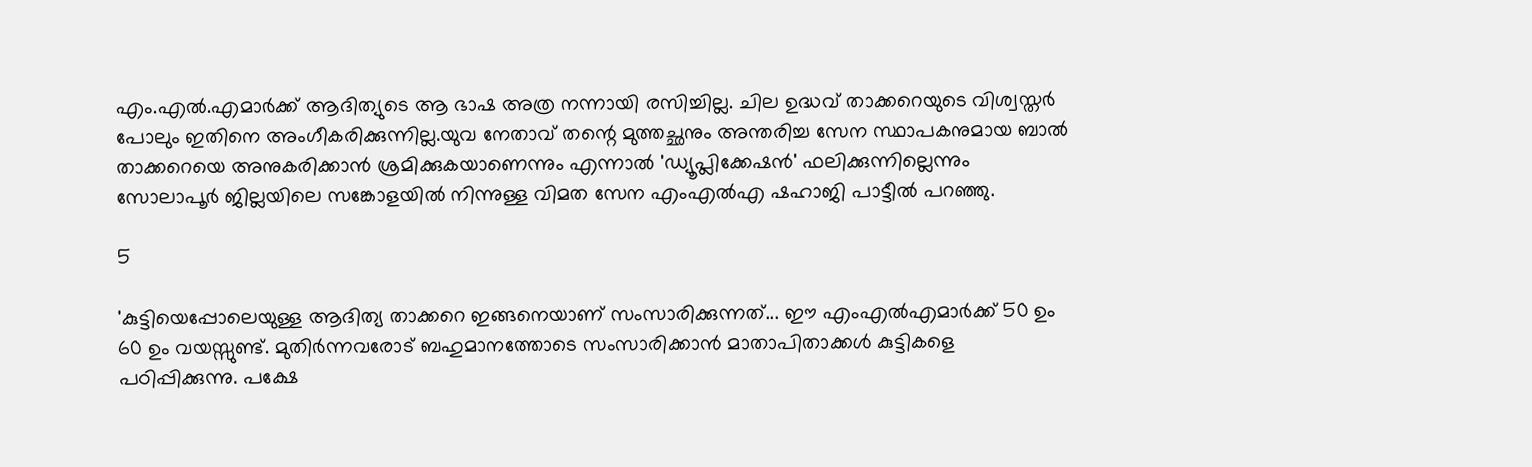എം.എല്‍.എമാര്‍ക്ക് ആദിത്യുടെ ആ ഭാഷ അത്ര നന്നായി രസിച്ചില്ല. ചില ഉദ്ധവ് താക്കറെയുടെ വിശ്വസ്തര്‍ പോലും ഇതിനെ അംഗീകരിക്കുന്നില്ല.യുവ നേതാവ് തന്റെ മുത്തച്ഛനും അന്തരിച്ച സേന സ്ഥാപകനുമായ ബാല്‍ താക്കറെയെ അനുകരിക്കാന്‍ ശ്രമിക്കുകയാണെന്നും എന്നാല്‍ 'ഡ്യൂപ്ലിക്കേഷന്‍' ഫലിക്കുന്നില്ലെന്നും സോലാപൂര്‍ ജില്ലയിലെ സങ്കോളയില്‍ നിന്നുള്ള വിമത സേന എംഎല്‍എ ഷഹാജി പാട്ടീല്‍ പറഞ്ഞു.

5

'കുട്ടിയെപ്പോലെയുള്ള ആദിത്യ താക്കറെ ഇങ്ങനെയാണ് സംസാരിക്കുന്നത്... ഈ എംഎല്‍എമാര്‍ക്ക് 50 ഉം 60 ഉം വയസ്സുണ്ട്. മുതിര്‍ന്നവരോട് ബഹുമാനത്തോടെ സംസാരിക്കാന്‍ മാതാപിതാക്കള്‍ കുട്ടികളെ പഠിപ്പിക്കുന്നു. പക്ഷേ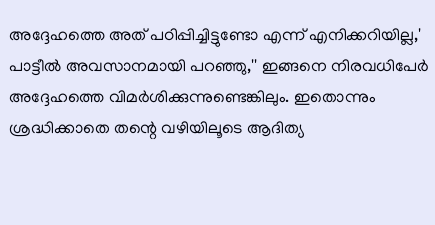അദ്ദേഹത്തെ അത് പഠിപ്പിച്ചിട്ടുണ്ടോ എന്ന് എനിക്കറിയില്ല,' പാട്ടീല്‍ അവസാനമായി പറഞ്ഞു,'' ഇങ്ങനെ നിരവധിപേര്‍ അദ്ദേഹത്തെ വിമര്‍ശിക്കുന്നുണ്ടെങ്കിലും. ഇതൊന്നും ശ്രദ്ധിക്കാതെ തന്റെ വഴിയിലൂടെ ആദിത്യ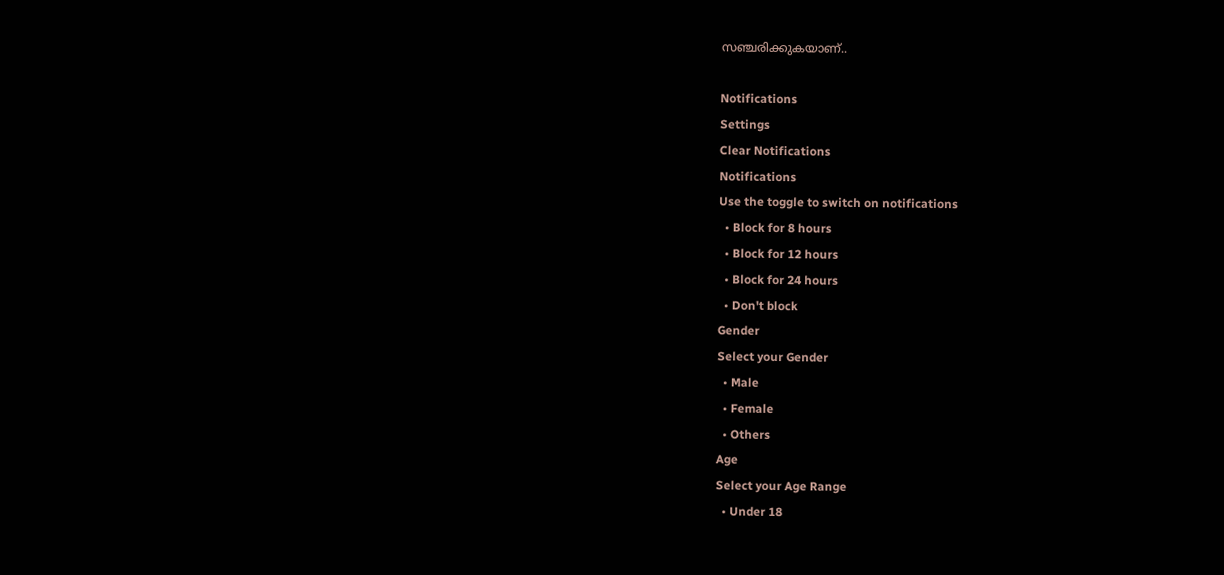സഞ്ചരിക്കുകയാണ്..

Notifications
Settings
Clear Notifications
Notifications
Use the toggle to switch on notifications
  • Block for 8 hours
  • Block for 12 hours
  • Block for 24 hours
  • Don't block
Gender
Select your Gender
  • Male
  • Female
  • Others
Age
Select your Age Range
  • Under 18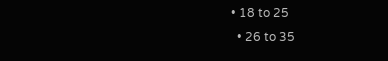• 18 to 25
  • 26 to 35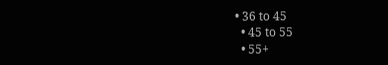• 36 to 45
  • 45 to 55
  • 55+